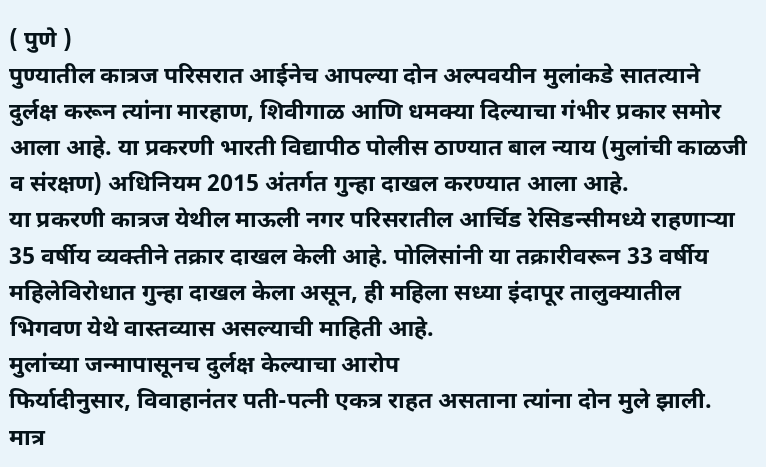( पुणे )
पुण्यातील कात्रज परिसरात आईनेच आपल्या दोन अल्पवयीन मुलांकडे सातत्याने दुर्लक्ष करून त्यांना मारहाण, शिवीगाळ आणि धमक्या दिल्याचा गंभीर प्रकार समोर आला आहे. या प्रकरणी भारती विद्यापीठ पोलीस ठाण्यात बाल न्याय (मुलांची काळजी व संरक्षण) अधिनियम 2015 अंतर्गत गुन्हा दाखल करण्यात आला आहे.
या प्रकरणी कात्रज येथील माऊली नगर परिसरातील आर्चिड रेसिडन्सीमध्ये राहणाऱ्या 35 वर्षीय व्यक्तीने तक्रार दाखल केली आहे. पोलिसांनी या तक्रारीवरून 33 वर्षीय महिलेविरोधात गुन्हा दाखल केला असून, ही महिला सध्या इंदापूर तालुक्यातील भिगवण येथे वास्तव्यास असल्याची माहिती आहे.
मुलांच्या जन्मापासूनच दुर्लक्ष केल्याचा आरोप
फिर्यादीनुसार, विवाहानंतर पती-पत्नी एकत्र राहत असताना त्यांना दोन मुले झाली. मात्र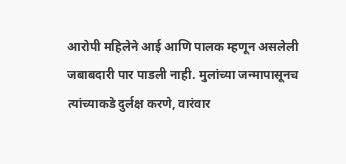आरोपी महिलेने आई आणि पालक म्हणून असलेली जबाबदारी पार पाडली नाही. मुलांच्या जन्मापासूनच त्यांच्याकडे दुर्लक्ष करणे, वारंवार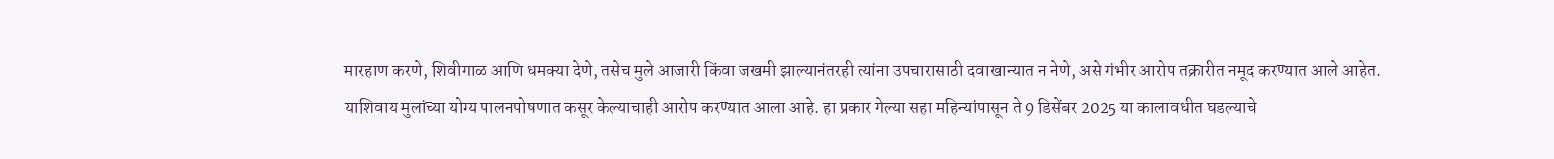मारहाण करणे, शिवीगाळ आणि धमक्या देणे, तसेच मुले आजारी किंवा जखमी झाल्यानंतरही त्यांना उपचारासाठी दवाखान्यात न नेणे, असे गंभीर आरोप तक्रारीत नमूद करण्यात आले आहेत.
याशिवाय मुलांच्या योग्य पालनपोषणात कसूर केल्याचाही आरोप करण्यात आला आहे. हा प्रकार गेल्या सहा महिन्यांपासून ते 9 डिसेंबर 2025 या कालावधीत घडल्याचे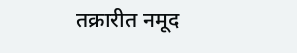तक्रारीत नमूद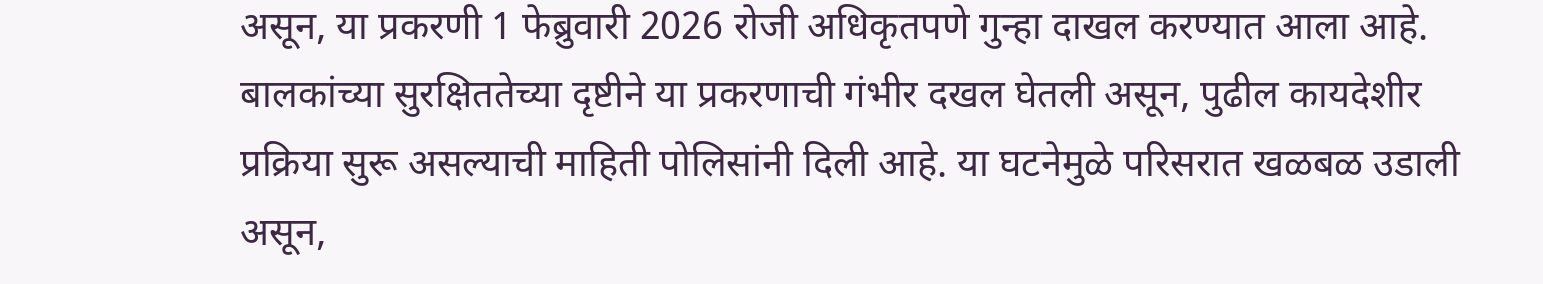असून, या प्रकरणी 1 फेब्रुवारी 2026 रोजी अधिकृतपणे गुन्हा दाखल करण्यात आला आहे.
बालकांच्या सुरक्षिततेच्या दृष्टीने या प्रकरणाची गंभीर दखल घेतली असून, पुढील कायदेशीर प्रक्रिया सुरू असल्याची माहिती पोलिसांनी दिली आहे. या घटनेमुळे परिसरात खळबळ उडाली असून,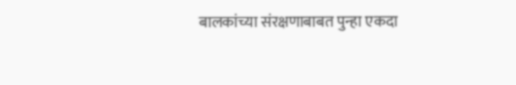बालकांच्या संरक्षणाबाबत पुन्हा एकदा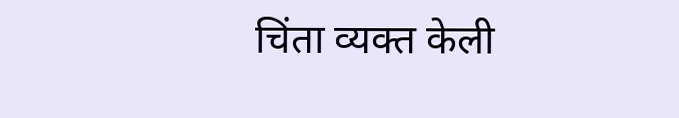चिंता व्यक्त केली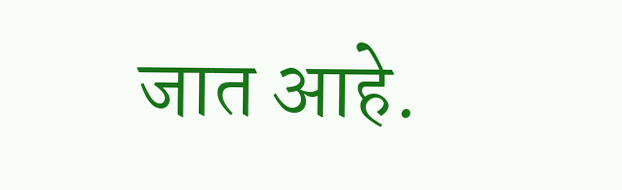जात आहे.